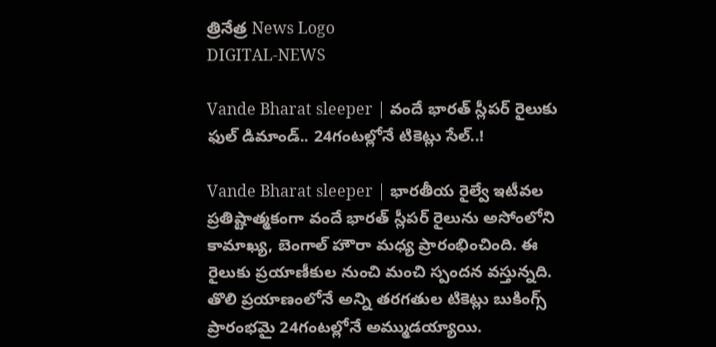త్రినేత్ర News Logo
DIGITAL-NEWS

Vande Bharat sleeper | వందే భార‌త్ స్లీప‌ర్ రైలుకు ఫుల్ డిమాండ్‌.. 24గంట‌ల్లోనే టికెట్లు సేల్‌..!

Vande Bharat sleeper | భార‌తీయ రైల్వే ఇటీవ‌ల ప్ర‌తిష్టాత్మ‌కంగా వందే భార‌త్ స్లీప‌ర్ రైలును అసోంలోని కామాఖ్య‌, బెంగాల్ హౌరా మ‌ధ్య ప్రారంభించింది. ఈ రైలుకు ప్ర‌యాణీకుల నుంచి మంచి స్పంద‌న వ‌స్తున్న‌ది. తొలి ప్ర‌యాణంలోనే అన్ని త‌ర‌గ‌తుల టికెట్లు బుకింగ్స్ ప్రారంభ‌మై 24గంట‌ల్లోనే అమ్ముడ‌య్యాయి.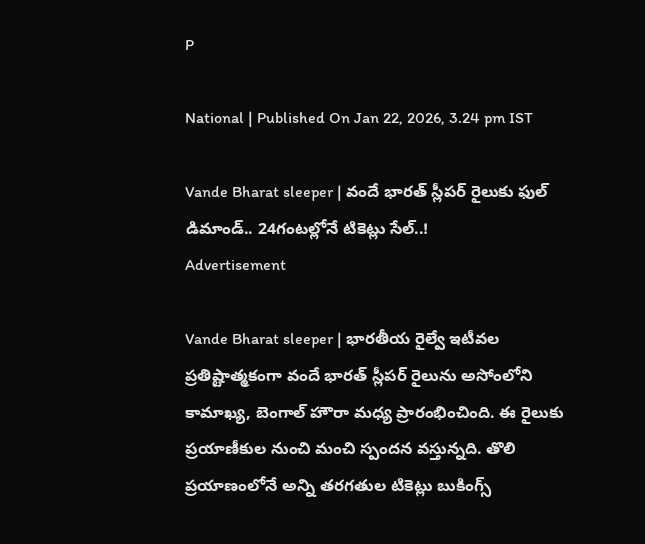P

National | Published On Jan 22, 2026, 3.24 pm IST

Vande Bharat sleeper | వందే భార‌త్ స్లీప‌ర్ రైలుకు ఫుల్ డిమాండ్‌.. 24గంట‌ల్లోనే టికెట్లు సేల్‌..!
Advertisement

Vande Bharat sleeper | భార‌తీయ రైల్వే ఇటీవ‌ల ప్ర‌తిష్టాత్మ‌కంగా వందే భార‌త్ స్లీప‌ర్ రైలును అసోంలోని కామాఖ్య‌, బెంగాల్ హౌరా మ‌ధ్య ప్రారంభించింది. ఈ రైలుకు ప్ర‌యాణీకుల నుంచి మంచి స్పంద‌న వ‌స్తున్న‌ది. తొలి ప్ర‌యాణంలోనే అన్ని త‌ర‌గ‌తుల టికెట్లు బుకింగ్స్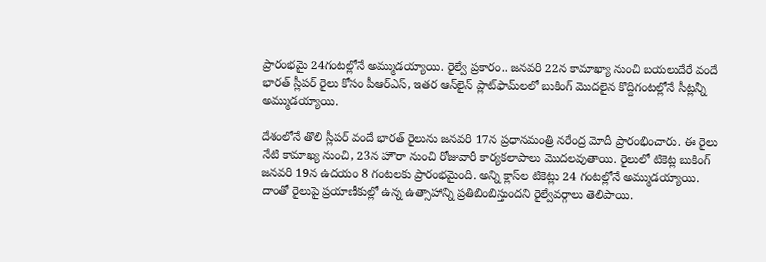ప్రారంభ‌మై 24గంట‌ల్లోనే అమ్ముడ‌య్యాయి. రైల్వే ప్రకారం.. జనవరి 22న కామాఖ్యా నుంచి బయలుదేరే వందే భారత్ స్లీపర్ రైలు కోసం పీఆర్ఎస్‌, ఇతర ఆన్‌లైన్ ప్లాట్‌ఫామ్‌లలో బుకింగ్ మొద‌లైన కొద్దిగంట‌ల్లోనే సీట్ల‌న్నీ అమ్ముడ‌య్యాయి.

దేశంలోనే తొలి స్లీప‌ర్ వందే భార‌త్ రైలును జనవరి 17న ప్రధానమంత్రి నరేంద్ర మోదీ ప్రారంభించారు. ఈ రైలు నేటి కామాఖ్య నుంచి, 23న హౌరా నుంచి రోజువారీ కార్య‌క‌లాపాలు మొద‌ల‌వుతాయి. రైలులో టికెట్ల బుకింగ్ జ‌న‌వ‌రి 19న ఉద‌యం 8 గంట‌ల‌కు ప్రారంభ‌మైంది. అన్ని క్లాస్‌ల టికెట్లు 24 గంట‌ల్లోనే అమ్ముడ‌య్యాయి. దాంతో రైలుపై ప్ర‌యాణీకుల్లో ఉన్న ఉత్సాహాన్ని ప్ర‌తిబింబిస్తుంద‌ని రైల్వేవ‌ర్గాలు తెలిపాయి.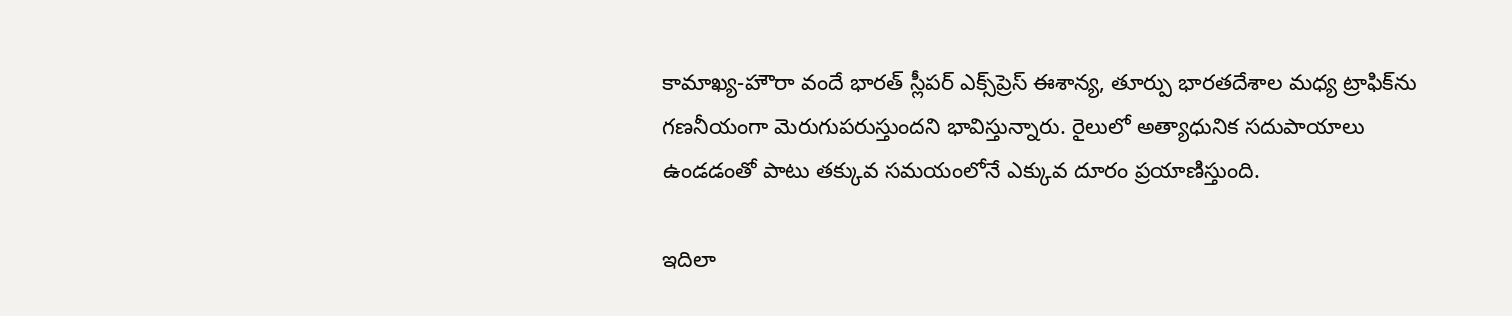కామాఖ్య-హౌరా వందే భారత్ స్లీపర్ ఎక్స్‌ప్రెస్ ఈశాన్య‌, తూర్పు భార‌త‌దేశాల మ‌ధ్య ట్రాఫిక్‌ను గ‌ణ‌నీయంగా మెరుగుప‌రుస్తుంద‌ని భావిస్తున్నారు. రైలులో అత్యాధునిక సదుపాయాలు ఉండ‌డంతో పాటు త‌క్కువ స‌మ‌యంలోనే ఎక్కువ దూరం ప్ర‌యాణిస్తుంది.

ఇదిలా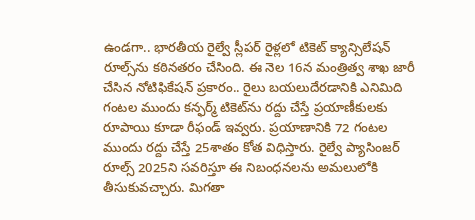ఉండ‌గా.. భార‌తీయ రైల్వే స్లీప‌ర్ రైళ్లలో టికెట్ క్యాన్సిలేష‌న్ రూల్స్‌ను క‌ఠిన‌త‌రం చేసింది. ఈ నెల 16న మంత్రిత్వ శాఖ జారీ చేసిన నోటిఫికేషన్ ప్రకారం.. రైలు బ‌యలుదేర‌డానికి ఎనిమిది గంట‌ల ముందు క‌న్ఫ‌ర్మ్ టికెట్‌ను ర‌ద్దు చేస్తే ప్ర‌యాణీకుల‌కు రూపాయి కూడా రీఫండ్ ఇవ్వ‌రు. ప్ర‌యాణానికి 72 గంట‌ల ముందు రద్దు చేస్తే 25శాతం కోత విధిస్తారు. రైల్వే ప్యాసింజర్ రూల్స్ 2025ని స‌వ‌రిస్తూ ఈ నిబంధ‌న‌ల‌ను అమ‌లులోకి తీసుకువ‌చ్చారు. మిగ‌తా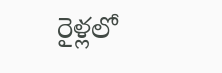రైళ్ల‌లో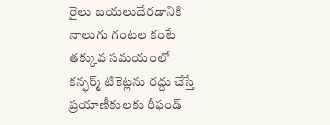రైలు బ‌య‌లుదేర‌డానికి నాలుగు గంట‌ల కంటే త‌క్కువ స‌మ‌యంలో క‌న్ఫ‌ర్మ్ టికెట్ల‌ను ర‌ద్దు చేస్తే ప్ర‌యాణీకుల‌కు రీఫండ్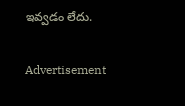ఇవ్వ‌డం లేదు.

Advertisement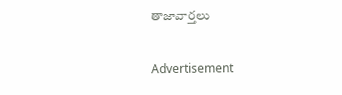తాజావార్తలు

Advertisement